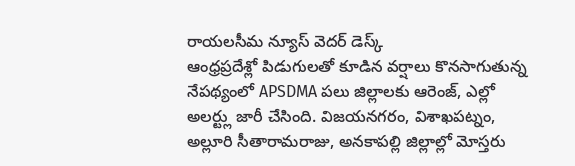రాయలసీమ న్యూస్ వెదర్ డెస్క్
ఆంధ్రప్రదేశ్లో పిడుగులతో కూడిన వర్షాలు కొనసాగుతున్న నేపథ్యంలో APSDMA పలు జిల్లాలకు ఆరెంజ్, ఎల్లో అలర్ట్లు జారీ చేసింది. విజయనగరం, విశాఖపట్నం, అల్లూరి సీతారామరాజు, అనకాపల్లి జిల్లాల్లో మోస్తరు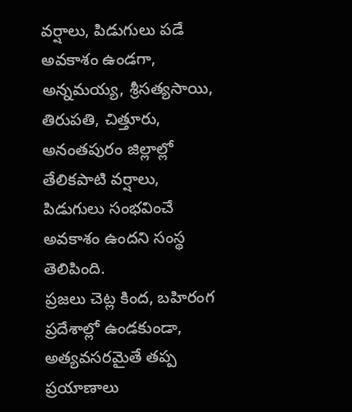వర్షాలు, పిడుగులు పడే అవకాశం ఉండగా, అన్నమయ్య, శ్రీసత్యసాయి, తిరుపతి, చిత్తూరు, అనంతపురం జిల్లాల్లో తేలికపాటి వర్షాలు, పిడుగులు సంభవించే అవకాశం ఉందని సంస్థ తెలిపింది.
ప్రజలు చెట్ల కింద, బహిరంగ ప్రదేశాల్లో ఉండకుండా, అత్యవసరమైతే తప్ప ప్రయాణాలు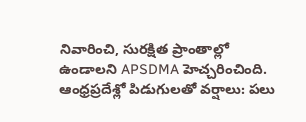నివారించి, సురక్షిత ప్రాంతాల్లో ఉండాలని APSDMA హెచ్చరించింది. ఆంధ్రప్రదేశ్లో పిడుగులతో వర్షాలు: పలు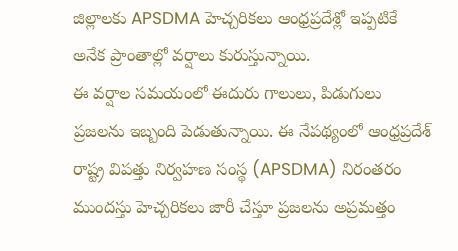జిల్లాలకు APSDMA హెచ్చరికలు ఆంధ్రప్రదేశ్లో ఇప్పటికే అనేక ప్రాంతాల్లో వర్షాలు కురుస్తున్నాయి.
ఈ వర్షాల సమయంలో ఈదురు గాలులు, పిడుగులు ప్రజలను ఇబ్బంది పెడుతున్నాయి. ఈ నేపథ్యంలో ఆంధ్రప్రదేశ్ రాష్ట్ర విపత్తు నిర్వహణ సంస్థ (APSDMA) నిరంతరం ముందస్తు హెచ్చరికలు జారీ చేస్తూ ప్రజలను అప్రమత్తం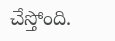చేస్తోంది.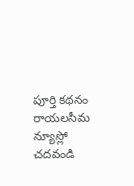పూర్తి కథనం రాయలసీమ న్యూస్లో చదవండి